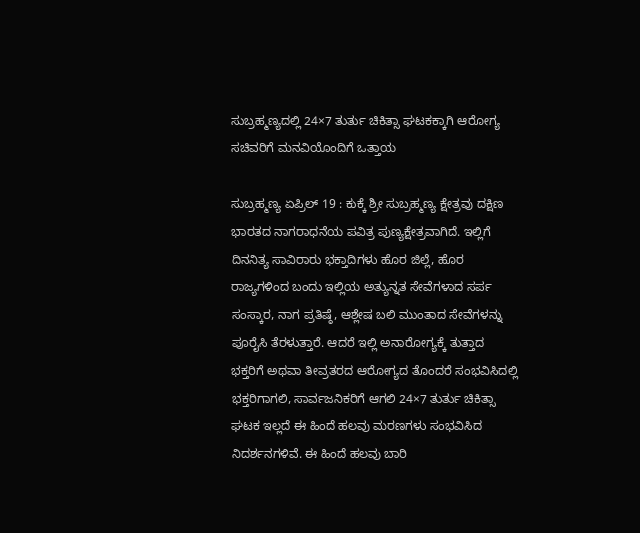ಸುಬ್ರಹ್ಮಣ್ಯದಲ್ಲಿ 24×7 ತುರ್ತು ಚಿಕಿತ್ಸಾ ಘಟಕಕ್ಕಾಗಿ ಆರೋಗ್ಯ ಸಚಿವರಿಗೆ ಮನವಿಯೊಂದಿಗೆ ಒತ್ತಾಯ

ಸುಬ್ರಹ್ಮಣ್ಯ ಏಪ್ರಿಲ್ 19 : ಕುಕ್ಕೆ ಶ್ರೀ ಸುಬ್ರಹ್ಮಣ್ಯ ಕ್ಷೇತ್ರವು ದಕ್ಷಿಣ ಭಾರತದ ನಾಗರಾಧನೆಯ ಪವಿತ್ರ ಪುಣ್ಯಕ್ಷೇತ್ರವಾಗಿದೆ. ಇಲ್ಲಿಗೆ ದಿನನಿತ್ಯ ಸಾವಿರಾರು ಭಕ್ತಾದಿಗಳು ಹೊರ ಜಿಲ್ಲೆ, ಹೊರ ರಾಜ್ಯಗಳಿಂದ ಬಂದು ಇಲ್ಲಿಯ ಅತ್ಯುನ್ನತ ಸೇವೆಗಳಾದ ಸರ್ಪ ಸಂಸ್ಕಾರ, ನಾಗ ಪ್ರತಿಷ್ಠೆ, ಆಶ್ಲೇಷ ಬಲಿ ಮುಂತಾದ ಸೇವೆಗಳನ್ನು ಪೂರೈಸಿ ತೆರಳುತ್ತಾರೆ. ಆದರೆ ಇಲ್ಲಿ ಅನಾರೋಗ್ಯಕ್ಕೆ ತುತ್ತಾದ ಭಕ್ತರಿಗೆ ಅಥವಾ ತೀವ್ರತರದ ಆರೋಗ್ಯದ ತೊಂದರೆ ಸಂಭವಿಸಿದಲ್ಲಿ ಭಕ್ತರಿಗಾಗಲಿ, ಸಾರ್ವಜನಿಕರಿಗೆ ಆಗಲಿ 24×7 ತುರ್ತು ಚಿಕಿತ್ಸಾ ಘಟಕ ಇಲ್ಲದೆ ಈ ಹಿಂದೆ ಹಲವು ಮರಣಗಳು ಸಂಭವಿಸಿದ ನಿದರ್ಶನಗಳಿವೆ. ಈ ಹಿಂದೆ ಹಲವು ಬಾರಿ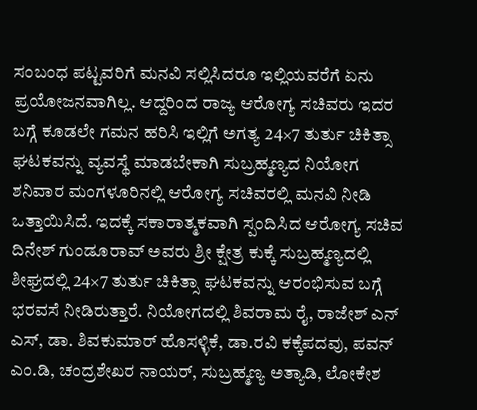ಸಂಬಂಧ ಪಟ್ಟವರಿಗೆ ಮನವಿ ಸಲ್ಲಿಸಿದರೂ ಇಲ್ಲಿಯವರೆಗೆ ಏನು ಪ್ರಯೋಜನವಾಗಿಲ್ಲ. ಆದ್ದರಿಂದ ರಾಜ್ಯ ಆರೋಗ್ಯ ಸಚಿವರು ಇದರ ಬಗ್ಗೆ ಕೂಡಲೇ ಗಮನ ಹರಿಸಿ ಇಲ್ಲಿಗೆ ಅಗತ್ಯ 24×7 ತುರ್ತು ಚಿಕಿತ್ಸಾ ಘಟಕವನ್ನು ವ್ಯವಸ್ಥೆ ಮಾಡಬೇಕಾಗಿ ಸುಬ್ರಹ್ಮಣ್ಯದ ನಿಯೋಗ ಶನಿವಾರ ಮಂಗಳೂರಿನಲ್ಲಿ ಆರೋಗ್ಯ ಸಚಿವರಲ್ಲಿ ಮನವಿ ನೀಡಿ ಒತ್ತಾಯಿಸಿದೆ. ಇದಕ್ಕೆ ಸಕಾರಾತ್ಮಕವಾಗಿ ಸ್ಪಂದಿಸಿದ ಆರೋಗ್ಯ ಸಚಿವ ದಿನೇಶ್ ಗುಂಡೂರಾವ್ ಅವರು ಶ್ರೀ ಕ್ಷೇತ್ರ ಕುಕ್ಕೆ ಸುಬ್ರಹ್ಮಣ್ಯದಲ್ಲಿ ಶೀಘ್ರದಲ್ಲಿ 24×7 ತುರ್ತು ಚಿಕಿತ್ಸಾ ಘಟಕವನ್ನು ಆರಂಭಿಸುವ ಬಗ್ಗೆ ಭರವಸೆ ನೀಡಿರುತ್ತಾರೆ. ನಿಯೋಗದಲ್ಲಿ ಶಿವರಾಮ ರೈ, ರಾಜೇಶ್ ಎನ್ ಎಸ್, ಡಾ. ಶಿವಕುಮಾರ್ ಹೊಸಳ್ಳಿಕೆ, ಡಾ.ರವಿ ಕಕ್ಕೆಪದವು, ಪವನ್ ಎಂ.ಡಿ, ಚಂದ್ರಶೇಖರ ನಾಯರ್, ಸುಬ್ರಹ್ಮಣ್ಯ ಅತ್ಯಾಡಿ, ಲೋಕೇಶ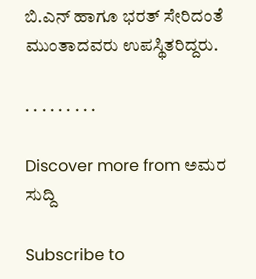ಬಿ.ಎನ್ ಹಾಗೂ ಭರತ್ ಸೇರಿದಂತೆ ಮುಂತಾದವರು ಉಪಸ್ಥಿತರಿದ್ದರು.

. . . . . . . . .

Discover more from ಅಮರ ಸುದ್ದಿ

Subscribe to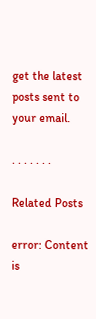get the latest posts sent to your email.

. . . . . . .

Related Posts

error: Content is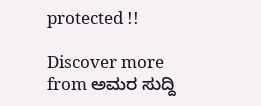protected !!

Discover more from ಅಮರ ಸುದ್ದಿ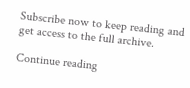Subscribe now to keep reading and get access to the full archive.

Continue reading